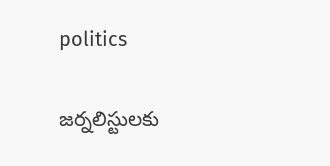politics

జర్నలిస్టులకు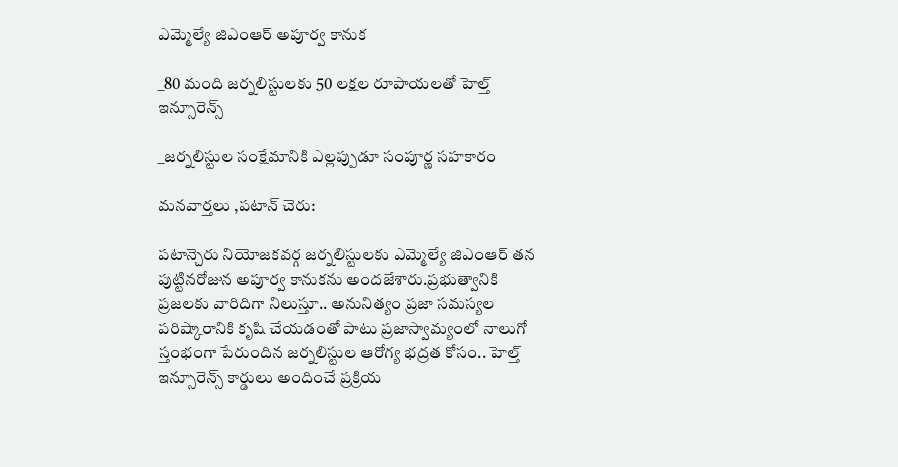ఎమ్మెల్యే జిఎంఆర్ అపూర్వ కానుక

_80 మంది జర్నలిస్టులకు 50 లక్షల రూపాయలతో హెల్త్ ఇన్సూరెన్స్

_జర్నలిస్టుల సంక్షేమానికి ఎల్లప్పుడూ సంపూర్ణ సహకారం

మనవార్తలు ,పటాన్ చెరు:

పటాన్చెరు నియోజకవర్గ జర్నలిస్టులకు ఎమ్మెల్యే జిఎంఆర్ తన పుట్టినరోజున అపూర్వ కానుకను అందజేశారు.ప్రభుత్వానికి ప్రజలకు వారిదిగా నిలుస్తూ.. అనునిత్యం ప్రజా సమస్యల పరిష్కారానికి కృషి చేయడంతో పాటు ప్రజాస్వామ్యంలో నాలుగో స్తంభంగా పేరుందిన జర్నలిస్టుల ఆరోగ్య భద్రత కోసం.. హెల్త్ ఇన్సూరెన్స్ కార్డులు అందించే ప్రక్రియ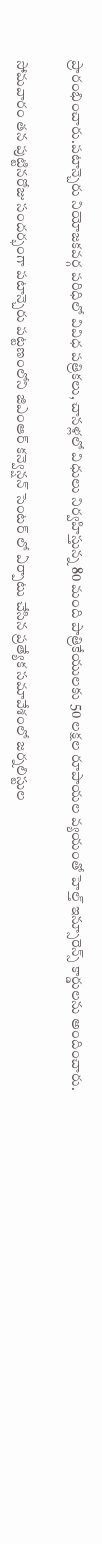ప్రారంభించారు.పటాన్చెరు నియోజకవర్గ పరిధిలో వివిధ పత్రికలు, చానళ్లలో విధులు నిర్వహిస్తున్న 80 మంది పాత్రికేయులకు 50 లక్షల రూపాయల వ్యయంతో హెల్త్ ఇన్సూరెన్స్ కార్డులను అందించారు.

సోమవారం తన పుట్టినరోజు సందర్భంగా పటాన్చెరు పట్టణంలోని జిఎంఆర్ కన్వెన్షన్ సెంటర్ లో ఏర్పాటు చేసిన ప్రత్యేక సమావేశంలో జర్నలిస్టుల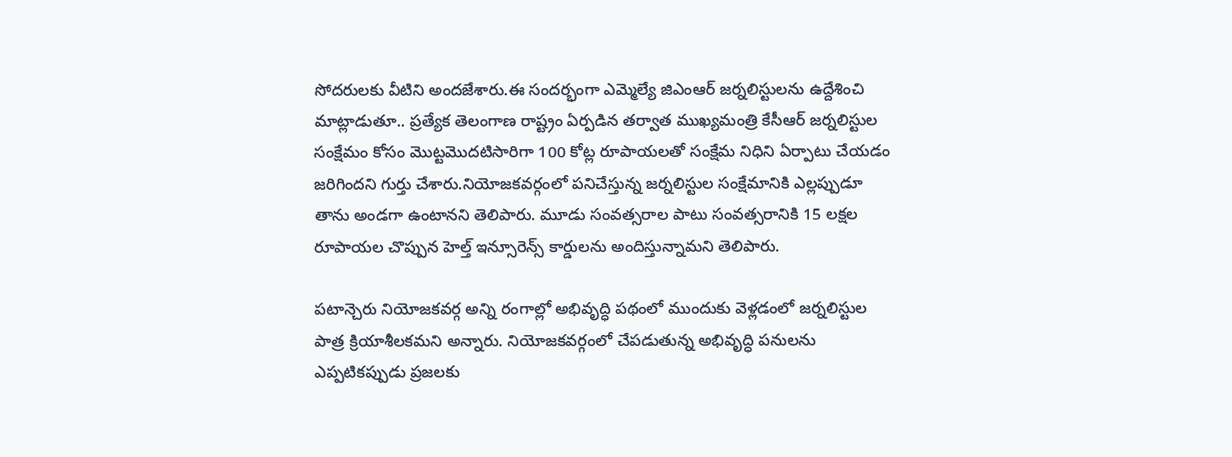సోదరులకు వీటిని అందజేశారు.ఈ సందర్భంగా ఎమ్మెల్యే జిఎంఆర్ జర్నలిస్టులను ఉద్దేశించి మాట్లాడుతూ.. ప్రత్యేక తెలంగాణ రాష్ట్రం ఏర్పడిన తర్వాత ముఖ్యమంత్రి కేసీఆర్ జర్నలిస్టుల సంక్షేమం కోసం మొట్టమొదటిసారిగా 100 కోట్ల రూపాయలతో సంక్షేమ నిధిని ఏర్పాటు చేయడం జరిగిందని గుర్తు చేశారు.నియోజకవర్గంలో పనిచేస్తున్న జర్నలిస్టుల సంక్షేమానికి ఎల్లప్పుడూ తాను అండగా ఉంటానని తెలిపారు. మూడు సంవత్సరాల పాటు సంవత్సరానికి 15 లక్షల రూపాయల చొప్పున హెల్త్ ఇన్సూరెన్స్ కార్డులను అందిస్తున్నామని తెలిపారు.

పటాన్చెరు నియోజకవర్గ అన్ని రంగాల్లో అభివృద్ధి పథంలో ముందుకు వెళ్లడంలో జర్నలిస్టుల పాత్ర క్రియాశీలకమని అన్నారు. నియోజకవర్గంలో చేపడుతున్న అభివృద్ధి పనులను ఎప్పటికప్పుడు ప్రజలకు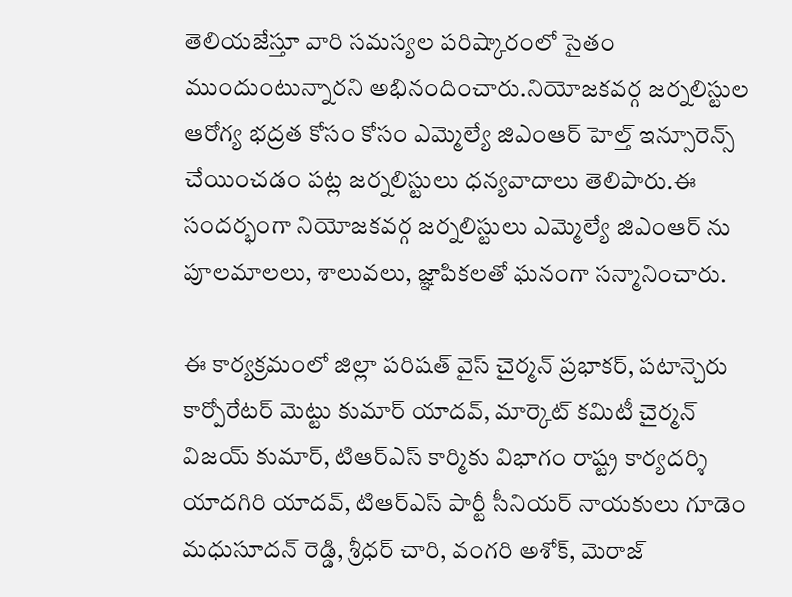తెలియజేస్తూ వారి సమస్యల పరిష్కారంలో సైతం ముందుంటున్నారని అభినందించారు.నియోజకవర్గ జర్నలిస్టుల ఆరోగ్య భద్రత కోసం కోసం ఎమ్మెల్యే జిఎంఆర్ హెల్త్ ఇన్సూరెన్స్ చేయించడం పట్ల జర్నలిస్టులు ధన్యవాదాలు తెలిపారు.ఈ సందర్భంగా నియోజకవర్గ జర్నలిస్టులు ఎమ్మెల్యే జిఎంఆర్ ను పూలమాలలు, శాలువలు, జ్ఞాపికలతో ఘనంగా సన్మానించారు.

ఈ కార్యక్రమంలో జిల్లా పరిషత్ వైస్ చైర్మన్ ప్రభాకర్, పటాన్చెరు కార్పోరేటర్ మెట్టు కుమార్ యాదవ్, మార్కెట్ కమిటీ చైర్మన్ విజయ్ కుమార్, టిఆర్ఎస్ కార్మికు విభాగం రాష్ట్ర కార్యదర్శి యాదగిరి యాదవ్, టిఆర్ఎస్ పార్టీ సీనియర్ నాయకులు గూడెం మధుసూదన్ రెడ్డి, శ్రీధర్ చారి, వంగరి అశోక్, మెరాజ్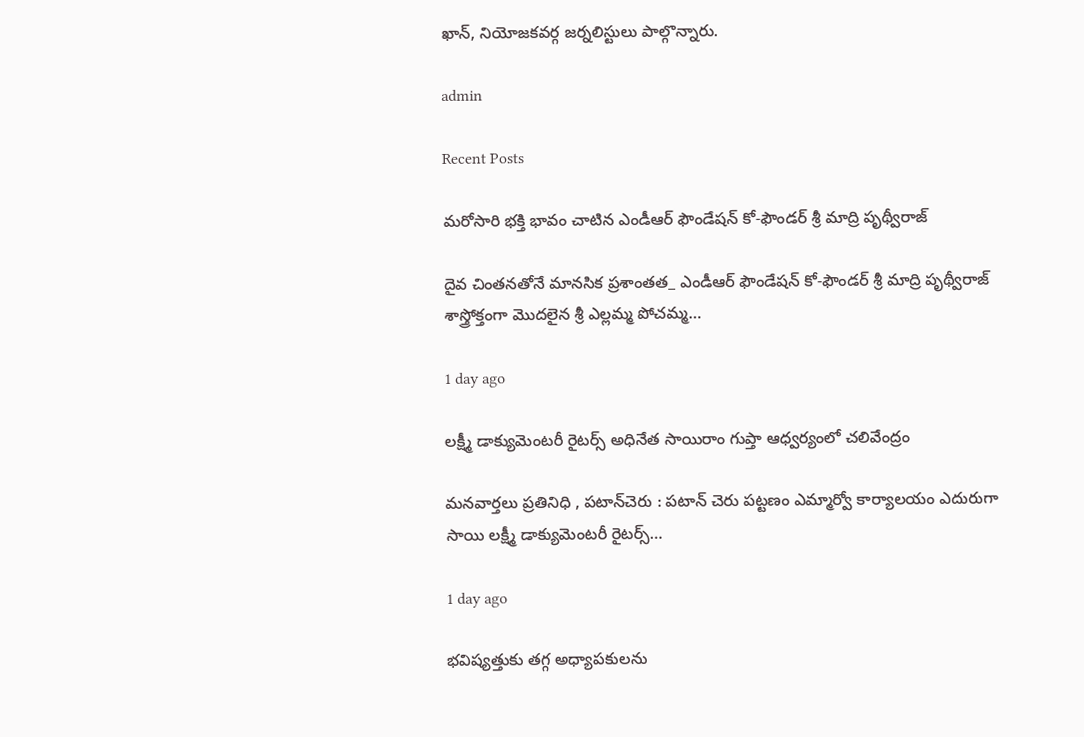ఖాన్, నియోజకవర్గ జర్నలిస్టులు పాల్గొన్నారు.

admin

Recent Posts

మరోసారి భక్తి భావం చాటిన ఎండీఆర్ ఫౌండేషన్ కో-ఫౌండర్ శ్రీ మాద్రి పృథ్వీరాజ్

దైవ చింతనతోనే మానసిక ప్రశాంతత_ ఎండీఆర్ ఫౌండేషన్ కో-ఫౌండర్ శ్రీ మాద్రి పృథ్వీరాజ్ శాస్త్రోక్తంగా మొదలైన శ్రీ ఎల్లమ్మ పోచమ్మ…

1 day ago

లక్ష్మీ డాక్యుమెంటరీ రైటర్స్ అధినేత సాయిరాం గుప్తా ఆధ్వర్యంలో చలివేంద్రం

మనవార్తలు ప్రతినిధి , పటాన్‌చెరు : పటాన్ చెరు పట్టణం ఎమ్మార్వో కార్యాలయం ఎదురుగా సాయి లక్ష్మీ డాక్యుమెంటరీ రైటర్స్…

1 day ago

భవిష్యత్తుకు తగ్గ అధ్యాపకులను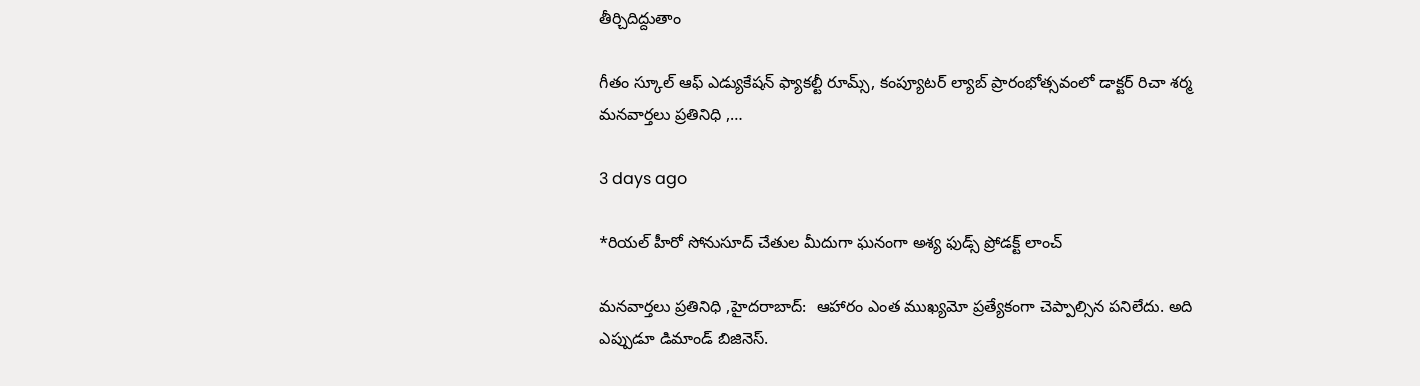తీర్చిదిద్దుతాం

గీతం స్కూల్ ఆఫ్ ఎడ్యుకేషన్ ఫ్యాకల్టీ రూమ్స్, కంప్యూటర్ ల్యాబ్ ప్రారంభోత్సవంలో డాక్టర్ రిచా శర్మ మనవార్తలు ప్రతినిధి ,…

3 days ago

*రియల్ హీరో సోనుసూద్ చేతుల మీదుగా ఘనంగా అశ్య ఫుడ్స్ ప్రోడక్ట్ లాంచ్

మనవార్తలు ప్రతినిధి ,హైదరాబాద్:  ఆహారం ఎంత ముఖ్యమో ప్రత్యేకంగా చెప్పాల్సిన పనిలేదు. అది ఎప్పుడూ డిమాండ్ బిజినెస్.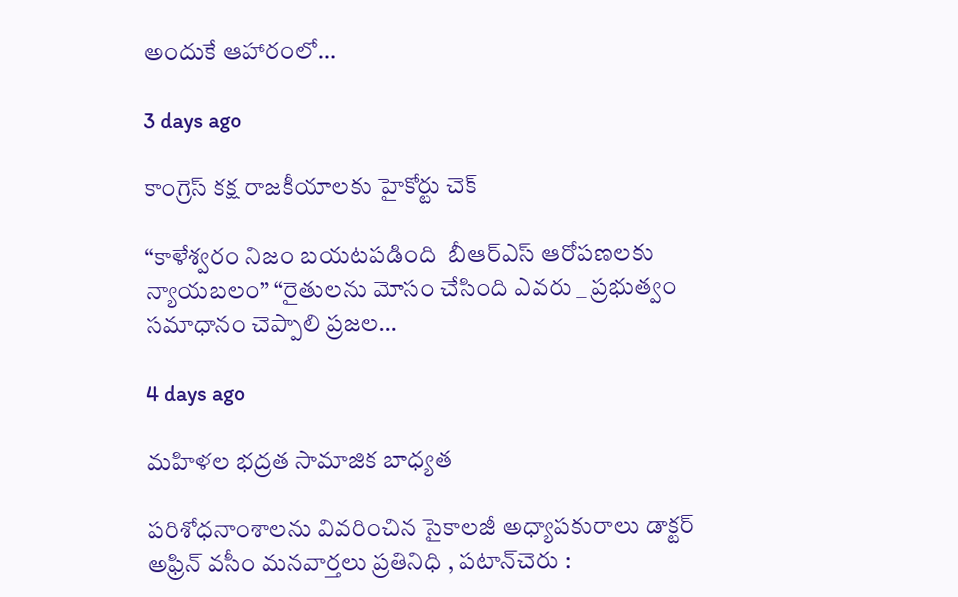అందుకే ఆహారంలో…

3 days ago

కాంగ్రెస్ కక్ష రాజకీయాలకు హైకోర్టు చెక్

“కాళేశ్వరం నిజం బయటపడింది  బీఆర్ఎస్ ఆరోపణలకు న్యాయబలం” “రైతులను మోసం చేసింది ఎవరు _ ప్రభుత్వం సమాధానం చెప్పాలి ప్రజల…

4 days ago

మహిళల భద్రత సామాజిక బాధ్యత

పరిశోధనాంశాలను వివరించిన సైకాలజీ అధ్యాపకురాలు డాక్టర్ అఫ్రిన్ వసీం మనవార్తలు ప్రతినిధి , పటాన్‌చెరు :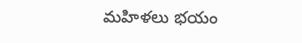మహిళలు భయం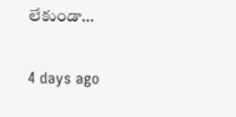లేకుండా…

4 days ago